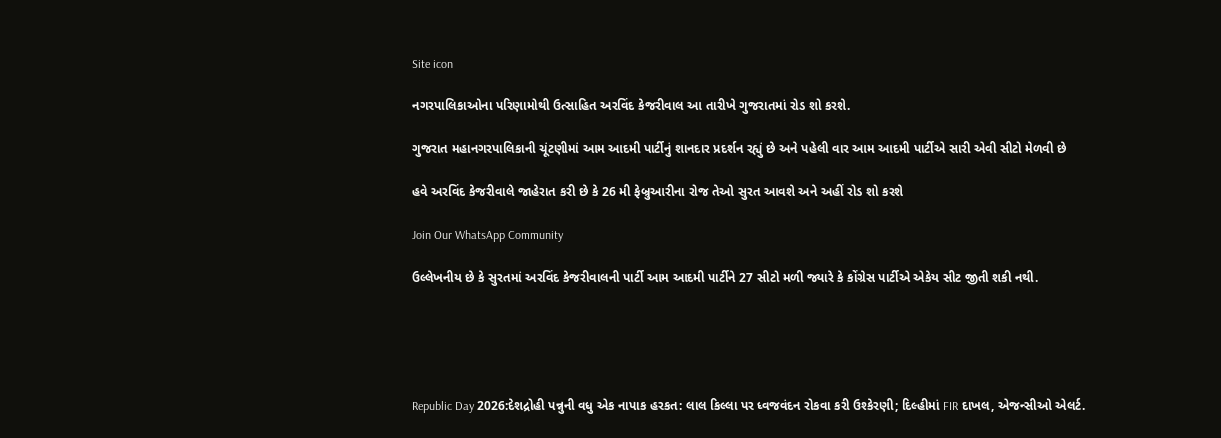Site icon

નગરપાલિકાઓના પરિણામોથી ઉત્સાહિત અરવિંદ કેજરીવાલ આ તારીખે ગુજરાતમાં રોડ શો કરશે.

ગુજરાત મહાનગરપાલિકાની ચૂંટણીમાં આમ આદમી પાર્ટીનું શાનદાર પ્રદર્શન રહ્યું છે અને પહેલી વાર આમ આદમી પાર્ટીએ સારી એવી સીટો મેળવી છે

હવે અરવિંદ કેજરીવાલે જાહેરાત કરી છે કે 26 મી ફેબ્રુઆરીના રોજ તેઓ સુરત આવશે અને અહીં રોડ શો કરશે

Join Our WhatsApp Community

ઉલ્લેખનીય છે કે સુરતમાં અરવિંદ કેજરીવાલની પાર્ટી આમ આદમી પાર્ટીને 27 સીટો મળી જ્યારે કે કોંગ્રેસ પાર્ટીએ એકેય સીટ જીતી શકી નથી.





Republic Day 2026:દેશદ્રોહી પન્નુની વધુ એક નાપાક હરકત: લાલ કિલ્લા પર ધ્વજવંદન રોકવા કરી ઉશ્કેરણી; દિલ્હીમાં FIR દાખલ, એજન્સીઓ એલર્ટ.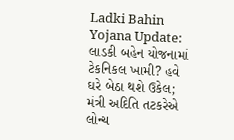Ladki Bahin Yojana Update: લાડકી બહેન યોજનામાં ટેકનિકલ ખામી? હવે ઘરે બેઠા થશે ઉકેલ; મંત્રી અદિતિ તટકરેએ લોન્ચ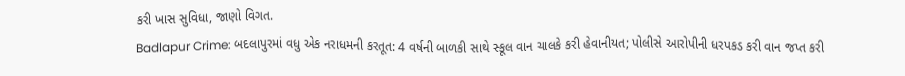કરી ખાસ સુવિધા, જાણો વિગત.
Badlapur Crime: બદલાપુરમાં વધુ એક નરાધમની કરતૂત: 4 વર્ષની બાળકી સાથે સ્કૂલ વાન ચાલકે કરી હેવાનીયત; પોલીસે આરોપીની ધરપકડ કરી વાન જપ્ત કરી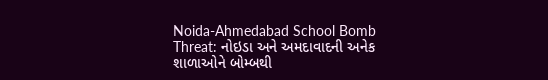Noida-Ahmedabad School Bomb Threat: નોઇડા અને અમદાવાદની અનેક શાળાઓને બોમ્બથી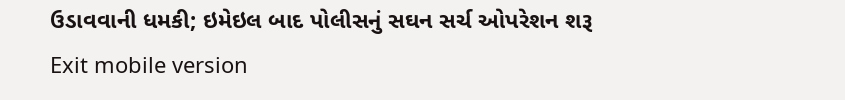ઉડાવવાની ધમકી; ઇમેઇલ બાદ પોલીસનું સઘન સર્ચ ઓપરેશન શરૂ
Exit mobile version